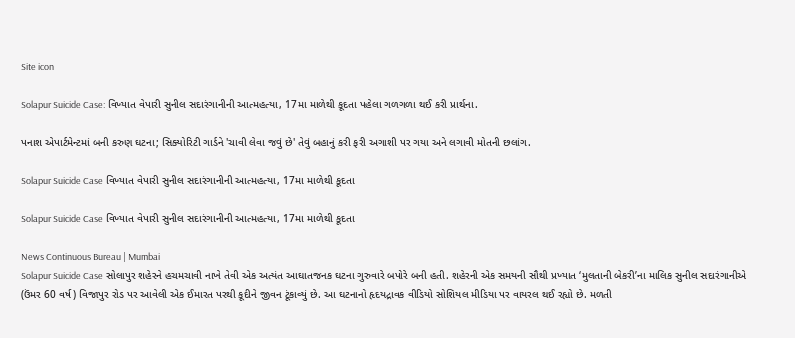Site icon

Solapur Suicide Case: વિખ્યાત વેપારી સુનીલ સદારંગાનીની આત્મહત્યા, 17મા માળેથી કૂદતા પહેલા ગળગળા થઈ કરી પ્રાર્થના.

પનાશ એપાર્ટમેન્ટમાં બની કરુણ ઘટના; સિક્યોરિટી ગાર્ડને 'ચાવી લેવા જવું છે' તેવું બહાનું કરી ફરી અગાશી પર ગયા અને લગાવી મોતની છલાંગ.

Solapur Suicide Case વિખ્યાત વેપારી સુનીલ સદારંગાનીની આત્મહત્યા, 17મા માળેથી કૂદતા

Solapur Suicide Case વિખ્યાત વેપારી સુનીલ સદારંગાનીની આત્મહત્યા, 17મા માળેથી કૂદતા

News Continuous Bureau | Mumbai
Solapur Suicide Case સોલાપુર શહેરને હચમચાવી નાખે તેવી એક અત્યંત આઘાતજનક ઘટના ગુરુવારે બપોરે બની હતી. શહેરની એક સમયની સૌથી પ્રખ્યાત ‘મુલતાની બેકરી’ના માલિક સુનીલ સદારંગાનીએ (ઉંમર 60 વર્ષ) વિજાપુર રોડ પર આવેલી એક ઈમારત પરથી કૂદીને જીવન ટૂંકાવ્યું છે. આ ઘટનાનો હૃદયદ્રાવક વીડિયો સોશિયલ મીડિયા પર વાયરલ થઈ રહ્યો છે. મળતી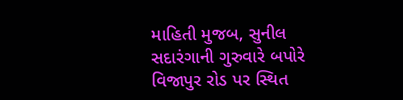માહિતી મુજબ, સુનીલ સદારંગાની ગુરુવારે બપોરે વિજાપુર રોડ પર સ્થિત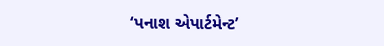‘પનાશ એપાર્ટમેન્ટ’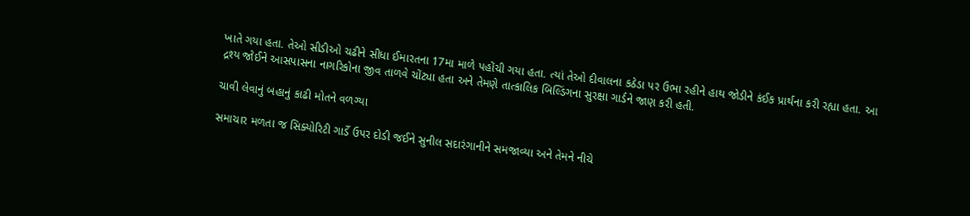ખાતે ગયા હતા. તેઓ સીડીઓ ચઢીને સીધા ઈમારતના 17મા માળે પહોંચી ગયા હતા. ત્યાં તેઓ દીવાલના કઠેડા પર ઉભા રહીને હાથ જોડીને કંઈક પ્રાર્થના કરી રહ્યા હતા. આ દ્રશ્ય જોઈને આસપાસના નાગરિકોના જીવ તાળવે ચોંટ્યા હતા અને તેમણે તાત્કાલિક બિલ્ડિંગના સુરક્ષા ગાર્ડને જાણ કરી હતી.

ચાવી લેવાનું બહાનું કાઢી મોતને વળગ્યા

સમાચાર મળતા જ સિક્યોરિટી ગાર્ડે ઉપર દોડી જઈને સુનીલ સદારંગાનીને સમજાવ્યા અને તેમને નીચે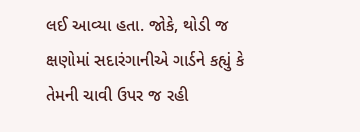લઈ આવ્યા હતા. જોકે, થોડી જ ક્ષણોમાં સદારંગાનીએ ગાર્ડને કહ્યું કે તેમની ચાવી ઉપર જ રહી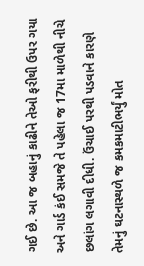ગઈ છે. આ જ બહાનું કાઢીને તેઓ ફરીથી ઉપર ગયા અને ગાર્ડ કંઈ સમજે તે પહેલા જ 17મા માળેથી નીચે છલાંગ લગાવી દીધી. ઉંચાઈ પરથી પડવાને કારણે તેમનું ઘટનાસ્થળે જ કમકમાટીભર્યું મોત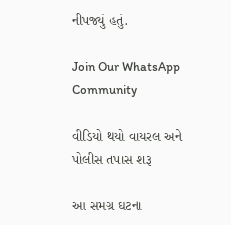નીપજ્યું હતું.

Join Our WhatsApp Community

વીડિયો થયો વાયરલ અને પોલીસ તપાસ શરૂ

આ સમગ્ર ઘટના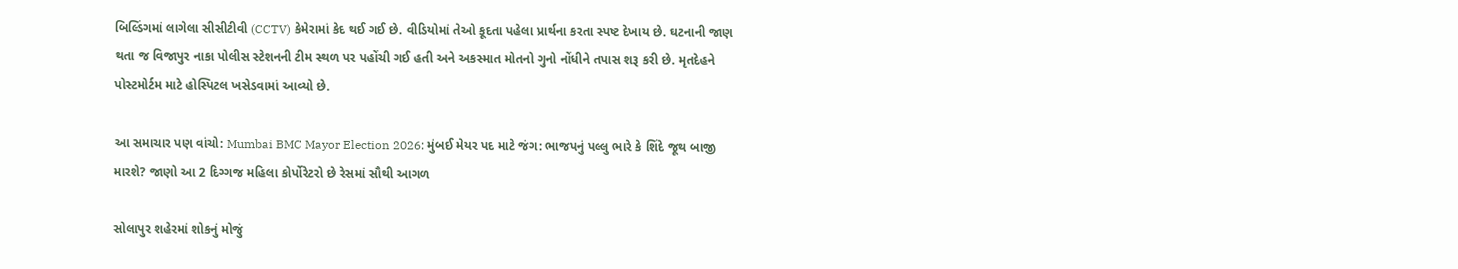બિલ્ડિંગમાં લાગેલા સીસીટીવી (CCTV) કેમેરામાં કેદ થઈ ગઈ છે. વીડિયોમાં તેઓ કૂદતા પહેલા પ્રાર્થના કરતા સ્પષ્ટ દેખાય છે. ઘટનાની જાણ થતા જ વિજાપુર નાકા પોલીસ સ્ટેશનની ટીમ સ્થળ પર પહોંચી ગઈ હતી અને અકસ્માત મોતનો ગુનો નોંધીને તપાસ શરૂ કરી છે. મૃતદેહને પોસ્ટમોર્ટમ માટે હોસ્પિટલ ખસેડવામાં આવ્યો છે.

આ સમાચાર પણ વાંચો: Mumbai BMC Mayor Election 2026: મુંબઈ મેયર પદ માટે જંગ: ભાજપનું પલ્લુ ભારે કે શિંદે જૂથ બાજી મારશે? જાણો આ 2 દિગ્ગજ મહિલા કોર્પોરેટરો છે રેસમાં સૌથી આગળ

સોલાપુર શહેરમાં શોકનું મોજું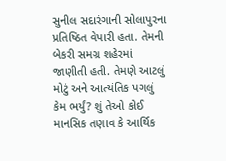સુનીલ સદારંગાની સોલાપુરના પ્રતિષ્ઠિત વેપારી હતા. તેમની બેકરી સમગ્ર શહેરમાં જાણીતી હતી. તેમણે આટલું મોટું અને આત્યંતિક પગલું કેમ ભર્યું? શું તેઓ કોઈ માનસિક તણાવ કે આર્થિક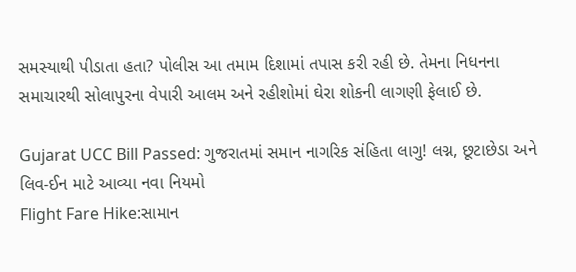સમસ્યાથી પીડાતા હતા? પોલીસ આ તમામ દિશામાં તપાસ કરી રહી છે. તેમના નિધનના સમાચારથી સોલાપુરના વેપારી આલમ અને રહીશોમાં ઘેરા શોકની લાગણી ફેલાઈ છે.

Gujarat UCC Bill Passed: ગુજરાતમાં સમાન નાગરિક સંહિતા લાગુ! લગ્ન, છૂટાછેડા અને લિવ-ઈન માટે આવ્યા નવા નિયમો
Flight Fare Hike:સામાન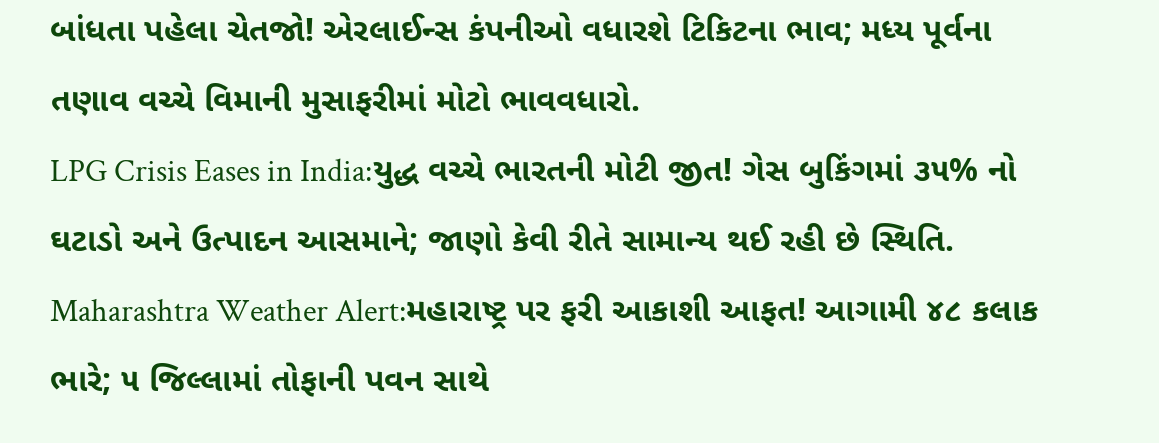બાંધતા પહેલા ચેતજો! એરલાઈન્સ કંપનીઓ વધારશે ટિકિટના ભાવ; મધ્ય પૂર્વના તણાવ વચ્ચે વિમાની મુસાફરીમાં મોટો ભાવવધારો.
LPG Crisis Eases in India:યુદ્ધ વચ્ચે ભારતની મોટી જીત! ગેસ બુકિંગમાં ૩૫% નો ઘટાડો અને ઉત્પાદન આસમાને; જાણો કેવી રીતે સામાન્ય થઈ રહી છે સ્થિતિ.
Maharashtra Weather Alert:મહારાષ્ટ્ર પર ફરી આકાશી આફત! આગામી ૪૮ કલાક ભારે; ૫ જિલ્લામાં તોફાની પવન સાથે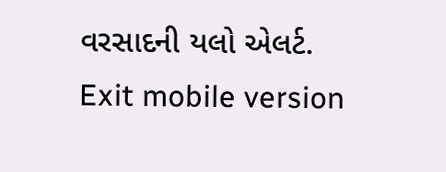વરસાદની યલો એલર્ટ.
Exit mobile version